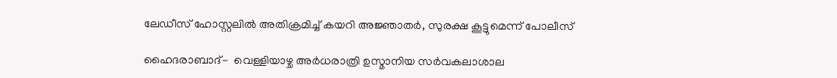ലേഡീസ് ഹോസ്റ്റലില്‍ അതിക്രമിച്ച് കയറി അജ്ഞാതര്‍, സുരക്ഷ കൂട്ടുമെന്ന് പോലീസ്

ഹൈദരാബാദ്-  വെള്ളിയാഴ്ച അര്‍ധരാത്രി ഉസ്മാനിയ സര്‍വകലാശാല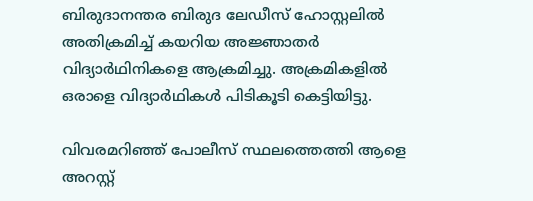ബിരുദാനന്തര ബിരുദ ലേഡീസ് ഹോസ്റ്റലില്‍ അതിക്രമിച്ച് കയറിയ അജ്ഞാതര്‍ വിദ്യാര്‍ഥിനികളെ ആക്രമിച്ചു. അക്രമികളില്‍ ഒരാളെ വിദ്യാര്‍ഥികള്‍ പിടികൂടി കെട്ടിയിട്ടു.

വിവരമറിഞ്ഞ് പോലീസ് സ്ഥലത്തെത്തി ആളെ അറസ്റ്റ്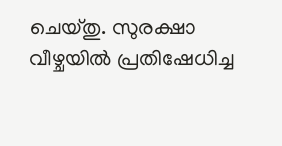ചെയ്തു. സുരക്ഷാ വീഴ്ചയില്‍ പ്രതിഷേധിച്ച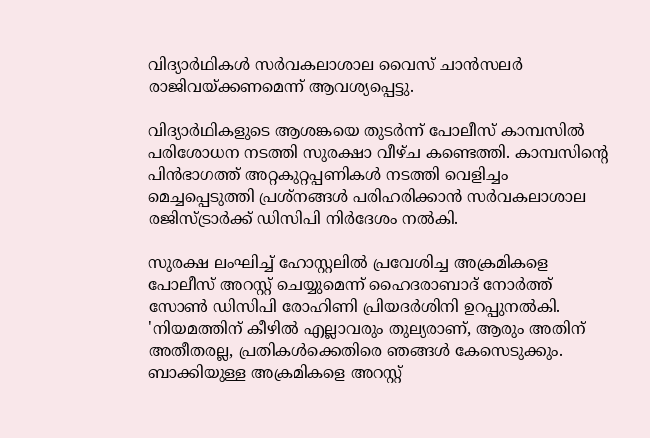വിദ്യാര്‍ഥികള്‍ സര്‍വകലാശാല വൈസ് ചാന്‍സലര്‍ രാജിവയ്ക്കണമെന്ന് ആവശ്യപ്പെട്ടു.

വിദ്യാര്‍ഥികളുടെ ആശങ്കയെ തുടര്‍ന്ന് പോലീസ് കാമ്പസില്‍ പരിശോധന നടത്തി സുരക്ഷാ വീഴ്ച കണ്ടെത്തി. കാമ്പസിന്റെ പിന്‍ഭാഗത്ത് അറ്റകുറ്റപ്പണികള്‍ നടത്തി വെളിച്ചം മെച്ചപ്പെടുത്തി പ്രശ്‌നങ്ങള്‍ പരിഹരിക്കാന്‍ സര്‍വകലാശാല രജിസ്ട്രാര്‍ക്ക് ഡിസിപി നിര്‍ദേശം നല്‍കി.

സുരക്ഷ ലംഘിച്ച് ഹോസ്റ്റലില്‍ പ്രവേശിച്ച അക്രമികളെ പോലീസ് അറസ്റ്റ് ചെയ്യുമെന്ന് ഹൈദരാബാദ് നോര്‍ത്ത് സോണ്‍ ഡിസിപി രോഹിണി പ്രിയദര്‍ശിനി ഉറപ്പുനല്‍കി. 'നിയമത്തിന് കീഴില്‍ എല്ലാവരും തുല്യരാണ്, ആരും അതിന് അതീതരല്ല, പ്രതികള്‍ക്കെതിരെ ഞങ്ങള്‍ കേസെടുക്കും. ബാക്കിയുള്ള അക്രമികളെ അറസ്റ്റ്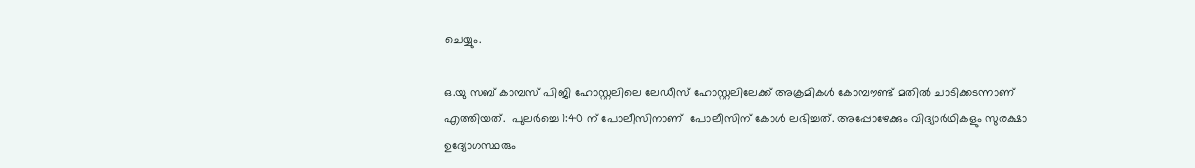ചെയ്യും.

ഒ.യു സബ് കാമ്പസ് പിജി ഹോസ്റ്റലിലെ ലേഡീസ് ഹോസ്റ്റലിലേക്ക് അക്രമികള്‍ കോമ്പൗണ്ട് മതില്‍ ചാടിക്കടന്നാണ് എത്തിയത്.  പുലര്‍ച്ചെ 1:40 ന് പോലീസിനാണ്  പോലീസിന് കോള്‍ ലഭിച്ചത്. അപ്പോഴേക്കും വിദ്യാര്‍ഥികളും സുരക്ഷാ ഉദ്യോഗസ്ഥരും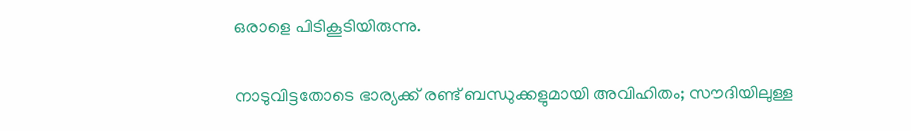ഒരാളെ പിടികൂടിയിരുന്നു.


നാടുവിട്ടതോടെ ഭാര്യക്ക് രണ്ട് ബന്ധുക്കളുമായി അവിഹിതം; സൗദിയിലുള്ള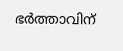ഭര്‍ത്താവിന്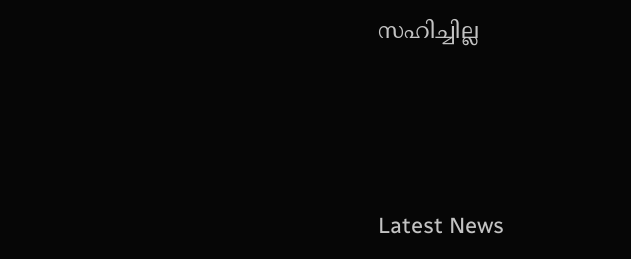സഹിച്ചില്ല




Latest News